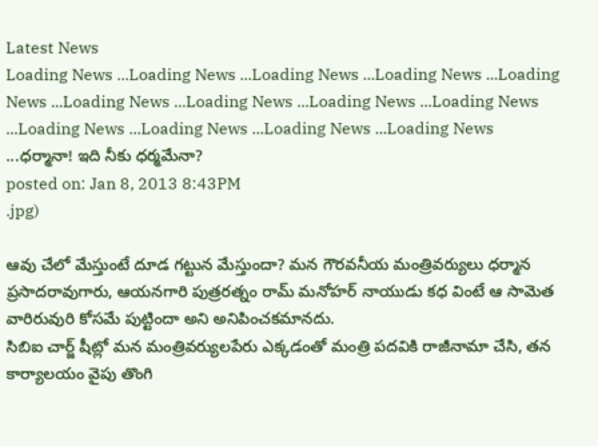Latest News
Loading News ...Loading News ...Loading News ...Loading News ...Loading News ...Loading News ...Loading News ...Loading News ...Loading News ...Loading News ...Loading News ...Loading News ...Loading News ...ధర్మానా! ఇది నీకు ధర్మమేనా?
posted on: Jan 8, 2013 8:43PM
.jpg)

ఆవు చేలో మేస్తుంటే దూడ గట్టున మేస్తుందా? మన గౌరవనీయ మంత్రివర్యులు ధర్మాన ప్రసాదరావుగారు, ఆయనగారి పుత్రరత్నం రామ్ మనోహర్ నాయుడు కధ వింటే ఆ సామెత వారిరువురి కోసమే పుట్టిందా అని అనిపించకమానదు.
సిబిఐ చార్జ్ షీట్లో మన మంత్రివర్యులపేరు ఎక్కడంతో మంత్రి పదవికి రాజీనామా చేసి, తన కార్యాలయం వైపు తొంగి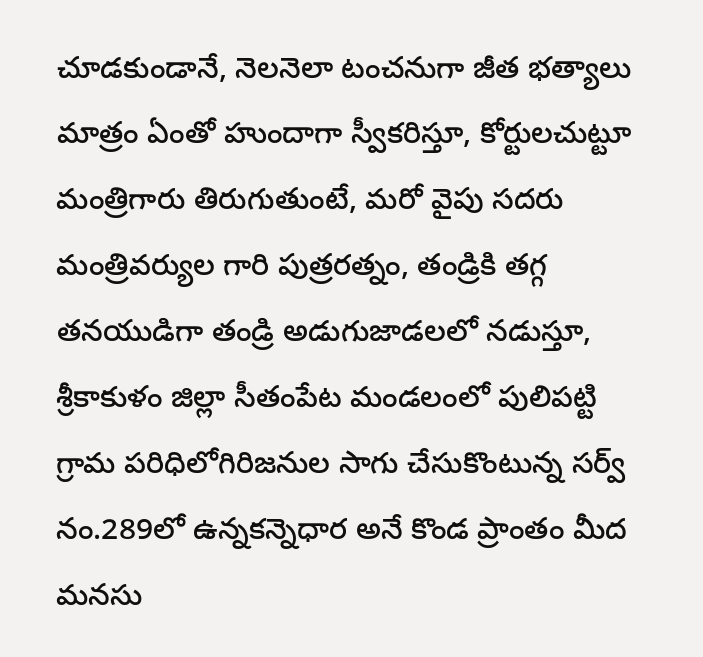చూడకుండానే, నెలనెలా టంచనుగా జీత భత్యాలు మాత్రం ఏంతో హుందాగా స్వీకరిస్తూ, కోర్టులచుట్టూ మంత్రిగారు తిరుగుతుంటే, మరో వైపు సదరు మంత్రివర్యుల గారి పుత్రరత్నం, తండ్రికి తగ్గ తనయుడిగా తండ్రి అడుగుజాడలలో నడుస్తూ, శ్రీకాకుళం జిల్లా సీతంపేట మండలంలో పులిపట్టి గ్రామ పరిధిలోగిరిజనుల సాగు చేసుకొంటున్న సర్వ్ నం.289లో ఉన్నకన్నెధార అనే కొండ ప్రాంతం మీద మనసు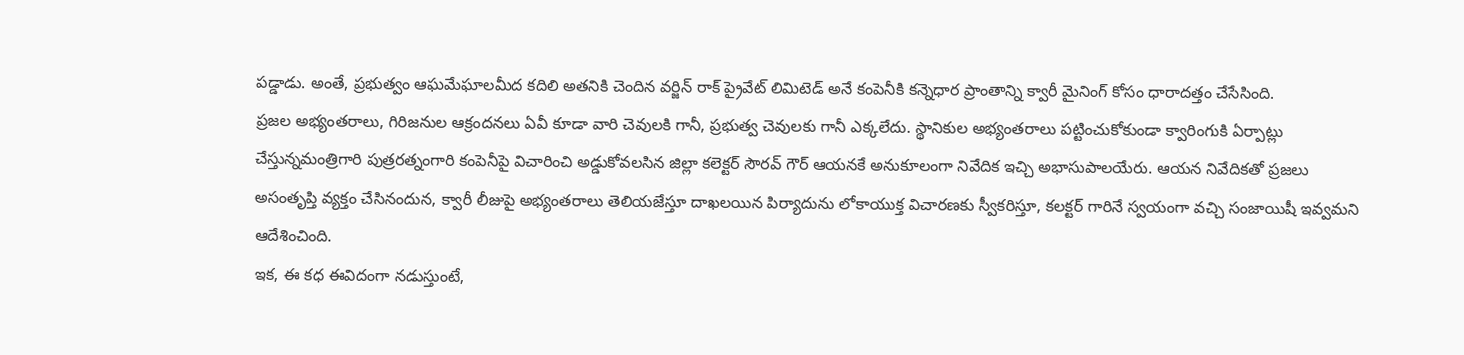పడ్డాడు. అంతే, ప్రభుత్వం ఆఘమేఘాలమీద కదిలి అతనికి చెందిన వర్జిన్ రాక్ ప్రైవేట్ లిమిటెడ్ అనే కంపెనీకి కన్నెధార ప్రాంతాన్ని క్వారీ మైనింగ్ కోసం ధారాదత్తం చేసేసింది.
ప్రజల అభ్యంతరాలు, గిరిజనుల ఆక్రందనలు ఏవీ కూడా వారి చెవులకి గానీ, ప్రభుత్వ చెవులకు గానీ ఎక్కలేదు. స్థానికుల అభ్యంతరాలు పట్టించుకోకుండా క్వారింగుకి ఏర్పాట్లు చేస్తున్నమంత్రిగారి పుత్రరత్నంగారి కంపెనీపై విచారించి అడ్డుకోవలసిన జిల్లా కలెక్టర్ సౌరవ్ గౌర్ ఆయనకే అనుకూలంగా నివేదిక ఇచ్చి అభాసుపాలయేరు. ఆయన నివేదికతో ప్రజలు అసంతృప్తి వ్యక్తం చేసినందున, క్వారీ లీజుపై అభ్యంతరాలు తెలియజేస్తూ దాఖలయిన పిర్యాదును లోకాయుక్త విచారణకు స్వీకరిస్తూ, కలక్టర్ గారినే స్వయంగా వచ్చి సంజాయిషీ ఇవ్వమని ఆదేశించింది.
ఇక, ఈ కధ ఈవిదంగా నడుస్తుంటే,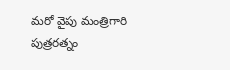మరో వైపు మంత్రిగారి పుత్రరత్నం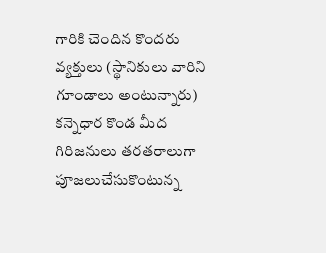గారికి చెందిన కొందరు వ్యక్తులు (స్థానికులు వారిని గూండాలు అంటున్నారు) కన్నెధార కొండ మీద గిరిజనులు తరతరాలుగా పూజలుచేసుకొంటున్న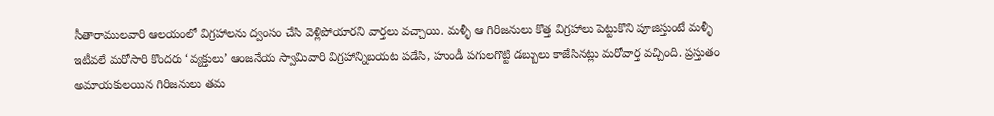సీతారాములవారి ఆలయంలో విగ్రహాలను ద్వంసం చేసి వెళ్లిపోయారని వార్తలు వచ్చాయి. మళ్ళీ ఆ గిరిజనులు కొత్త విగ్రహాలు పెట్టుకొని పూజిస్తుంటే మళ్ళీ ఇటీవలే మరోసారి కొందరు ‘వ్యక్తులు’ ఆంజనేయ స్వామివారి విగ్రహాన్నిబయట పడేసి, హుండీ పగులగొట్టి డబ్బులు కాజేసినట్లు మరోవార్త వచ్చింది. ప్రస్తుతం అమాయకులయిన గిరిజనులు తమ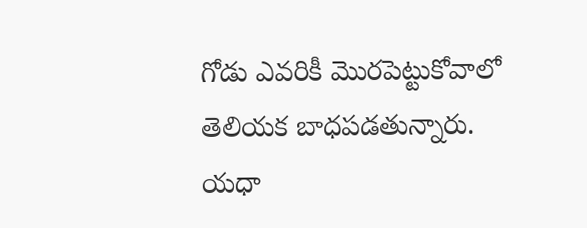గోడు ఎవరికీ మొరపెట్టుకోవాలో తెలియక బాధపడతున్నారు. యధా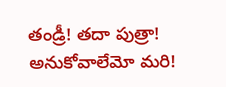తండ్రీ! తదా పుత్రా! అనుకోవాలేమో మరి!